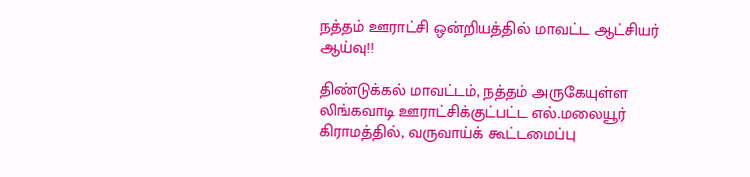நத்தம் ஊராட்சி ஒன்றியத்தில் மாவட்ட ஆட்சியர் ஆய்வு!!

திண்டுக்கல் மாவட்டம், நத்தம் அருகேயுள்ள லிங்கவாடி ஊராட்சிக்குட்பட்ட எல்.மலையூர் கிராமத்தில், வருவாய்க் கூட்டமைப்பு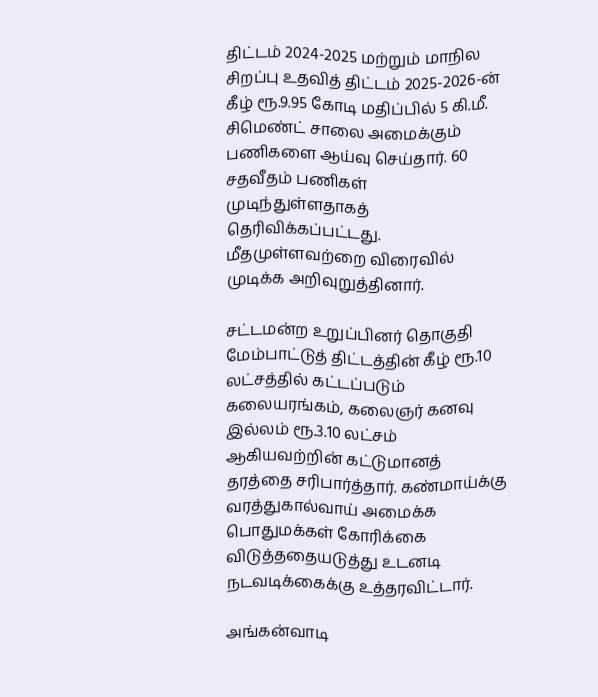திட்டம் 2024-2025 மற்றும் மாநில சிறப்பு உதவித் திட்டம் 2025-2026-ன் கீழ் ரூ.9.95 கோடி மதிப்பில் 5 கி.மீ. சிமெண்ட் சாலை அமைக்கும் பணிகளை ஆய்வு செய்தார். 60 சதவீதம் பணிகள் முடிந்துள்ளதாகத் தெரிவிக்கப்பட்டது. மீதமுள்ளவற்றை விரைவில் முடிக்க அறிவுறுத்தினார்.

சட்டமன்ற உறுப்பினர் தொகுதி மேம்பாட்டுத் திட்டத்தின் கீழ் ரூ.10 லட்சத்தில் கட்டப்படும் கலையரங்கம், கலைஞர் கனவு இல்லம் ரூ.3.10 லட்சம் ஆகியவற்றின் கட்டுமானத் தரத்தை சரிபார்த்தார். கண்மாய்க்கு வரத்துகால்வாய் அமைக்க பொதுமக்கள் கோரிக்கை விடுத்ததையடுத்து உடனடி நடவடிக்கைக்கு உத்தரவிட்டார்.

அங்கன்வாடி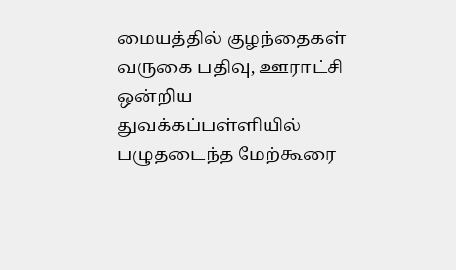மையத்தில் குழந்தைகள் வருகை பதிவு, ஊராட்சி ஒன்றிய துவக்கப்பள்ளியில் பழுதடைந்த மேற்கூரை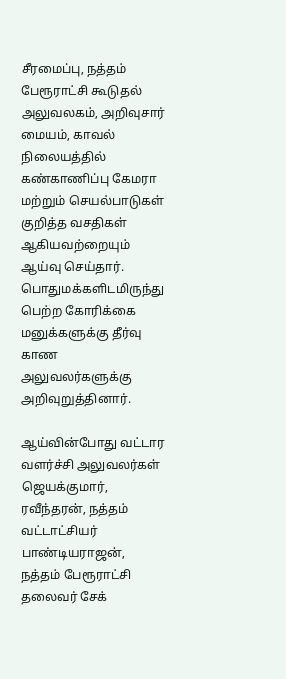சீரமைப்பு, நத்தம் பேரூராட்சி கூடுதல் அலுவலகம், அறிவுசார் மையம், காவல் நிலையத்தில் கண்காணிப்பு கேமரா மற்றும் செயல்பாடுகள் குறித்த வசதிகள் ஆகியவற்றையும் ஆய்வு செய்தார். பொதுமக்களிடமிருந்து பெற்ற கோரிக்கை மனுக்களுக்கு தீர்வு காண அலுவலர்களுக்கு அறிவுறுத்தினார்.

ஆய்வின்போது வட்டார வளர்ச்சி அலுவலர்கள் ஜெயக்குமார், ரவீந்தரன், நத்தம் வட்டாட்சியர் பாண்டியராஜன், நத்தம் பேரூராட்சி தலைவர் சேக்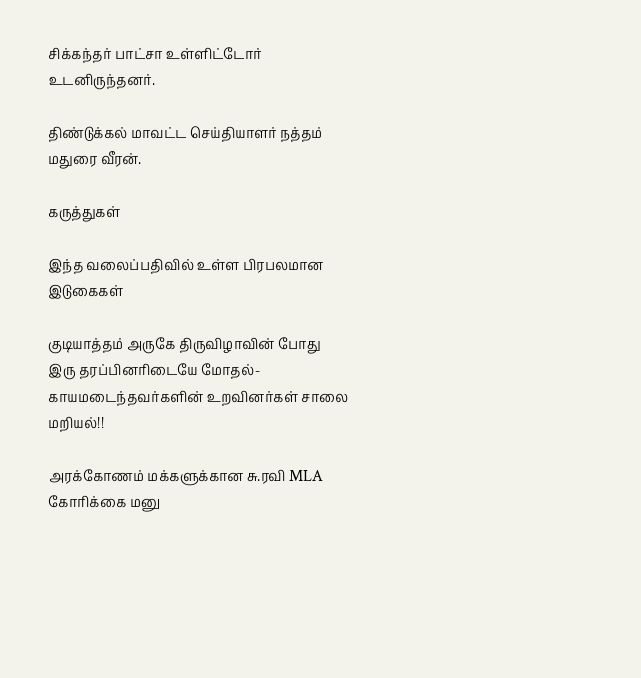சிக்கந்தர் பாட்சா உள்ளிட்டோர் உடனிருந்தனர்.

திண்டுக்கல் மாவட்ட செய்தியாளர் நத்தம் மதுரை வீரன்.

கருத்துகள்

இந்த வலைப்பதிவில் உள்ள பிரபலமான இடுகைகள்

குடியாத்தம் அருகே திருவிழாவின் போது இரு தரப்பினரிடையே மோதல்- காயமடைந்தவர்களின் உறவினர்கள் சாலை மறியல்!!

அரக்கோணம் மக்களுக்கான சு.ரவி MLA கோரிக்கை மனு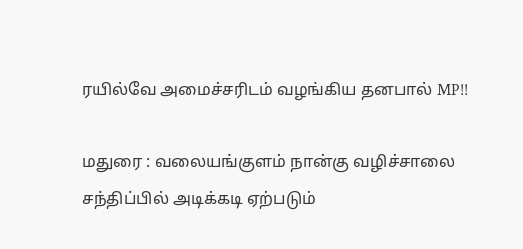ரயில்வே அமைச்சரிடம் வழங்கிய தனபால் MP!!

மதுரை : வலையங்குளம் நான்கு வழிச்சாலை சந்திப்பில் அடிக்கடி ஏற்படும்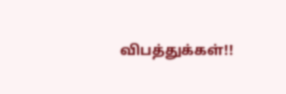விபத்துக்கள்!!